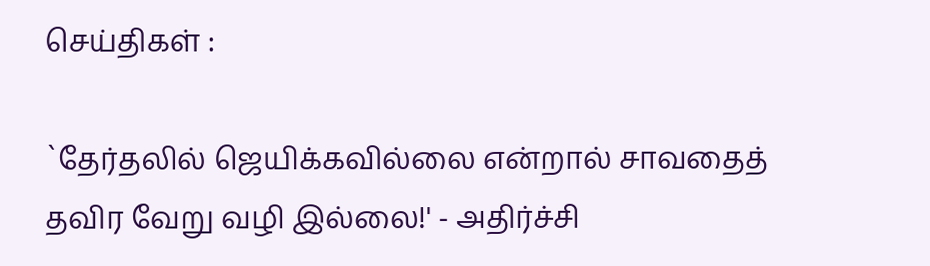செய்திகள் :

`தேர்தலில் ஜெயிக்கவில்லை என்றால் சாவதைத் தவிர வேறு வழி இல்லை!' - அதிர்ச்சி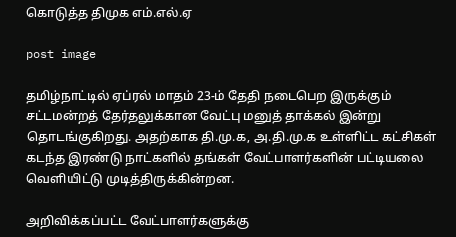கொடுத்த திமுக எம்.எல்.ஏ

post image

தமிழ்நாட்டில் ஏப்ரல் மாதம் 23-ம் தேதி நடைபெற இருக்கும் சட்டமன்றத் தேர்தலுக்கான வேட்பு மனுத் தாக்கல் இன்று தொடங்குகிறது. அதற்காக தி.மு.க, அ.தி.மு.க உள்ளிட்ட கட்சிகள் கடந்த இரண்டு நாட்களில் தங்கள் வேட்பாளர்களின் பட்டியலை வெளியிட்டு முடித்திருக்கின்றன.

அறிவிக்கப்பட்ட வேட்பாளர்களுக்கு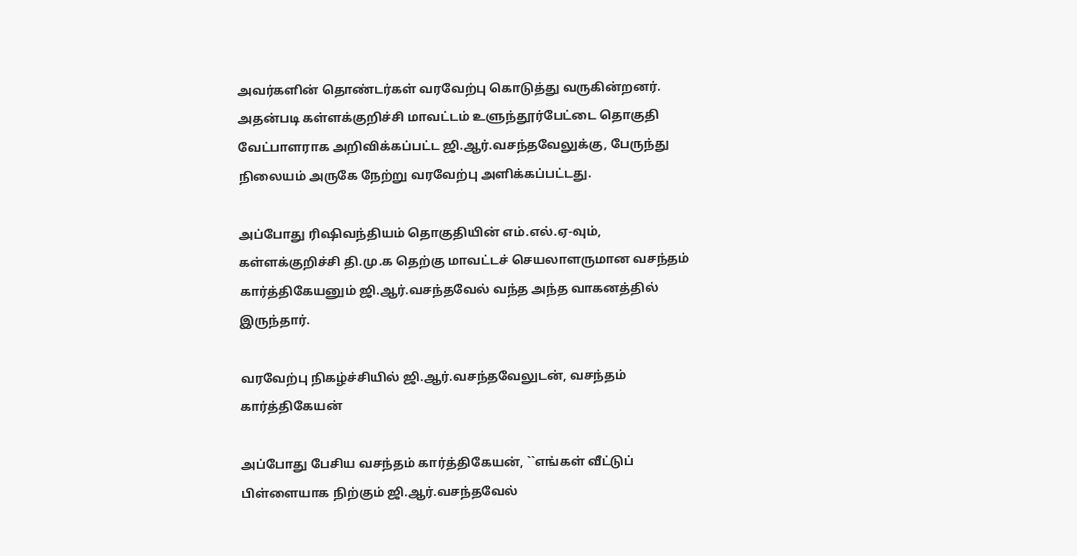அவர்களின் தொண்டர்கள் வரவேற்பு கொடுத்து வருகின்றனர். அதன்படி கள்ளக்குறிச்சி மாவட்டம் உளுந்தூர்பேட்டை தொகுதி வேட்பாளராக அறிவிக்கப்பட்ட ஜி.ஆர்.வசந்தவேலுக்கு, பேருந்து நிலையம் அருகே நேற்று வரவேற்பு அளிக்கப்பட்டது.

அப்போது ரிஷிவந்தியம் தொகுதியின் எம்.எல்.ஏ-வும், கள்ளக்குறிச்சி தி.மு.க தெற்கு மாவட்டச் செயலாளருமான வசந்தம் கார்த்திகேயனும் ஜி.ஆர்.வசந்தவேல் வந்த அந்த வாகனத்தில் இருந்தார்.

வரவேற்பு நிகழ்ச்சியில் ஜி.ஆர்.வசந்தவேலுடன், வசந்தம் கார்த்திகேயன்

அப்போது பேசிய வசந்தம் கார்த்திகேயன், ``எங்கள் வீட்டுப் பிள்ளையாக நிற்கும் ஜி.ஆர்.வசந்தவேல்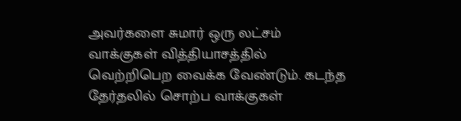அவர்களை சுமார் ஒரு லட்சம் வாக்குகள் வித்தியாசத்தில் வெற்றிபெற வைக்க வேண்டும். கடந்த தேர்தலில் சொற்ப வாக்குகள்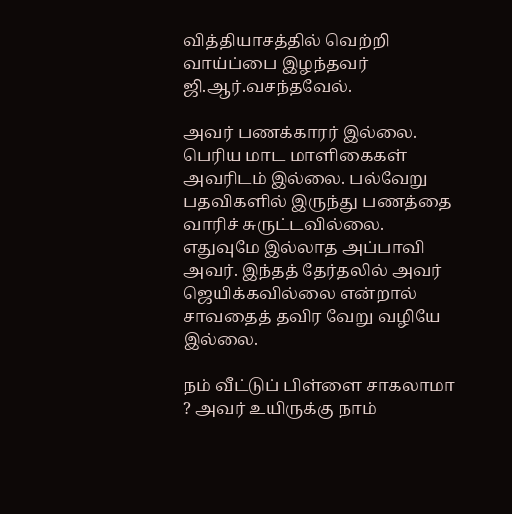வித்தியாசத்தில் வெற்றி வாய்ப்பை இழந்தவர் ஜி.ஆர்.வசந்தவேல்.

அவர் பணக்காரர் இல்லை. பெரிய மாட மாளிகைகள் அவரிடம் இல்லை. பல்வேறு பதவிகளில் இருந்து பணத்தை வாரிச் சுருட்டவில்லை. எதுவுமே இல்லாத அப்பாவி அவர். இந்தத் தேர்தலில் அவர் ஜெயிக்கவில்லை என்றால் சாவதைத் தவிர வேறு வழியே இல்லை.

நம் வீட்டுப் பிள்ளை சாகலாமா ? அவர் உயிருக்கு நாம்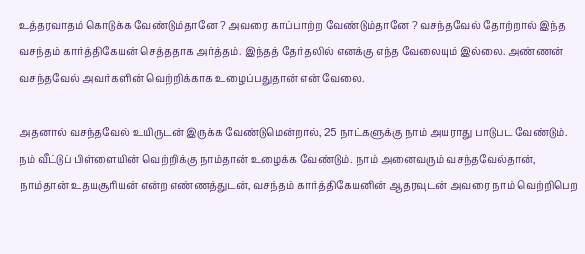உத்தரவாதம் கொடுக்க வேண்டும்தானே ? அவரை காப்பாற்ற வேண்டும்தானே ? வசந்தவேல் தோற்றால் இந்த வசந்தம் கார்த்திகேயன் செத்ததாக அர்த்தம். இந்தத் தேர்தலில் எனக்கு எந்த வேலையும் இல்லை. அண்ணன் வசந்தவேல் அவர்களின் வெற்றிக்காக உழைப்பதுதான் என் வேலை.

அதனால் வசந்தவேல் உயிருடன் இருக்க வேண்டுமென்றால், 25 நாட்களுக்கு நாம் அயராது பாடுபட வேண்டும். நம் வீட்டுப் பிள்ளையின் வெற்றிக்கு நாம்தான் உழைக்க வேண்டும். நாம் அனைவரும் வசந்தவேல்தான், நாம்தான் உதயசூரியன் என்ற எண்ணத்துடன், வசந்தம் கார்த்திகேயனின் ஆதரவுடன் அவரை நாம் வெற்றிபெற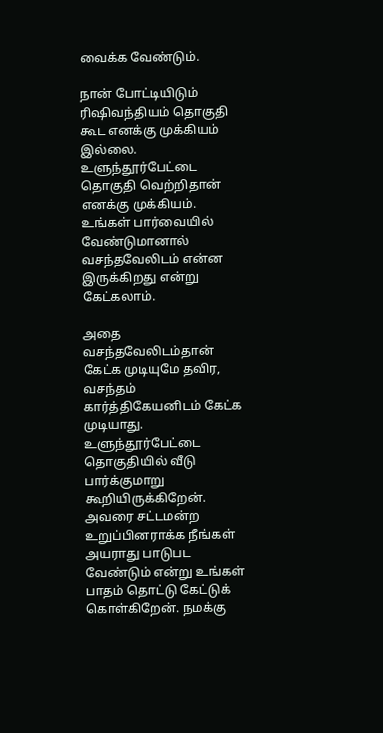வைக்க வேண்டும்.

நான் போட்டியிடும் ரிஷிவந்தியம் தொகுதி கூட எனக்கு முக்கியம் இல்லை. உளுந்தூர்பேட்டை தொகுதி வெற்றிதான் எனக்கு முக்கியம். உங்கள் பார்வையில் வேண்டுமானால் வசந்தவேலிடம் என்ன இருக்கிறது என்று கேட்கலாம்.

அதை வசந்தவேலிடம்தான் கேட்க முடியுமே தவிர, வசந்தம் கார்த்திகேயனிடம் கேட்க முடியாது. உளுந்தூர்பேட்டை தொகுதியில் வீடு பார்க்குமாறு கூறியிருக்கிறேன். அவரை சட்டமன்ற உறுப்பினராக்க நீங்கள் அயராது பாடுபட வேண்டும் என்று உங்கள் பாதம் தொட்டு கேட்டுக் கொள்கிறேன். நமக்கு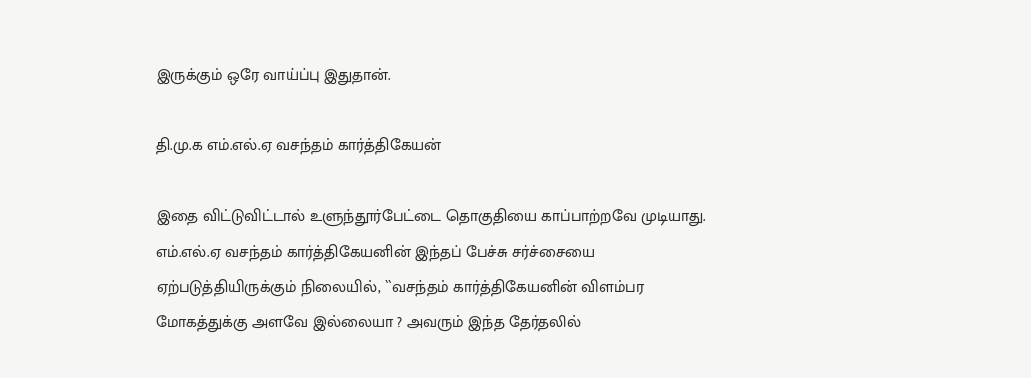இருக்கும் ஒரே வாய்ப்பு இதுதான்.

தி.மு.க எம்.எல்.ஏ வசந்தம் கார்த்திகேயன்

இதை விட்டுவிட்டால் உளுந்தூர்பேட்டை தொகுதியை காப்பாற்றவே முடியாது. எம்.எல்.ஏ வசந்தம் கார்த்திகேயனின் இந்தப் பேச்சு சர்ச்சையை ஏற்படுத்தியிருக்கும் நிலையில், ``வசந்தம் கார்த்திகேயனின் விளம்பர மோகத்துக்கு அளவே இல்லையா ? அவரும் இந்த தேர்தலில்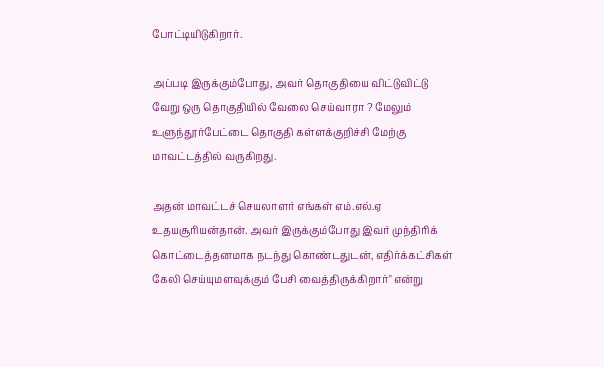போட்டியிடுகிறார்.

அப்படி இருக்கும்போது, அவர் தொகுதியை விட்டுவிட்டு வேறு ஒரு தொகுதியில் வேலை செய்வாரா ? மேலும் உளுந்தூர்பேட்டை தொகுதி கள்ளக்குறிச்சி மேற்கு மாவட்டத்தில் வருகிறது.

அதன் மாவட்டச் செயலாளர் எங்கள் எம்.எல்.ஏ உதயசூரியன்தான். அவர் இருக்கும்போது இவர் முந்திரிக் கொட்டைத்தனமாக நடந்து கொண்டதுடன், எதிர்க்கட்சிகள் கேலி செய்யுமளவுக்கும் பேசி வைத்திருக்கிறார்" என்று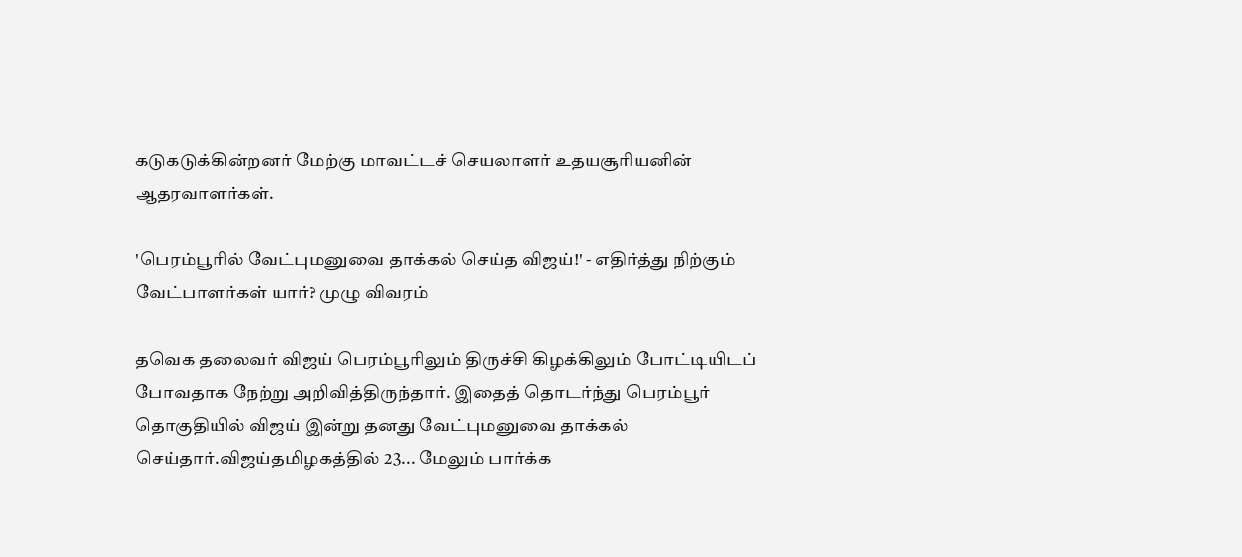கடுகடுக்கின்றனர் மேற்கு மாவட்டச் செயலாளர் உதயசூரியனின் ஆதரவாளர்கள்.

'பெரம்பூரில் வேட்புமனுவை தாக்கல் செய்த விஜய்!' - எதிர்த்து நிற்கும் வேட்பாளர்கள் யார்? முழு விவரம்

தவெக தலைவர் விஜய் பெரம்பூரிலும் திருச்சி கிழக்கிலும் போட்டியிடப் போவதாக நேற்று அறிவித்திருந்தார். இதைத் தொடர்ந்து பெரம்பூர் தொகுதியில் விஜய் இன்று தனது வேட்புமனுவை தாக்கல் செய்தார்.விஜய்தமிழகத்தில் 23... மேலும் பார்க்க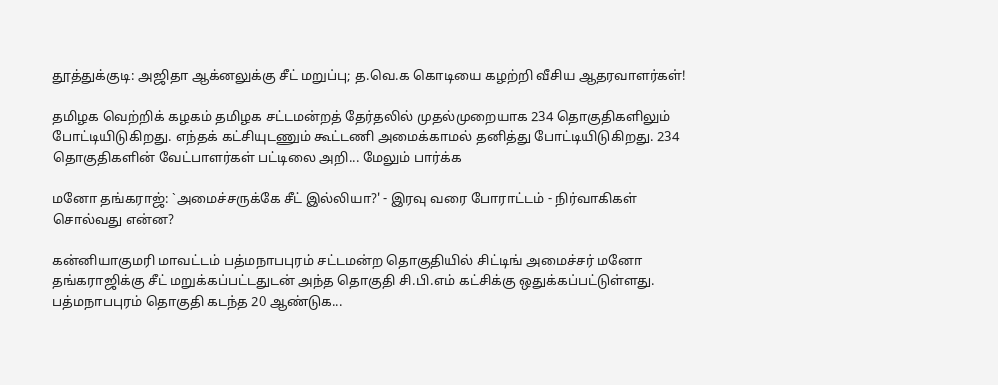தூத்துக்குடி: அஜிதா ஆக்னலுக்கு சீட் மறுப்பு; த.வெ.க கொடியை கழற்றி வீசிய ஆதரவாளர்கள்!

தமிழக வெற்றிக் கழகம் தமிழக சட்டமன்றத் தேர்தலில் முதல்முறையாக 234 தொகுதிகளிலும் போட்டியிடுகிறது. எந்தக் கட்சியுடணும் கூட்டணி அமைக்காமல் தனித்து போட்டியிடுகிறது. 234 தொகுதிகளின் வேட்பாளர்கள் பட்டிலை அறி... மேலும் பார்க்க

மனோ தங்கராஜ்: `அமைச்சருக்கே சீட் இல்லியா?' - இரவு வரை போராட்டம் - நிர்வாகிகள் சொல்வது என்ன?

கன்னியாகுமரி மாவட்டம் பத்மநாபபுரம் சட்டமன்ற தொகுதியில் சிட்டிங் அமைச்சர் மனோ தங்கராஜிக்கு சீட் மறுக்கப்பட்டதுடன் அந்த தொகுதி சி.பி.எம் கட்சிக்கு ஒதுக்கப்பட்டுள்ளது. பத்மநாபபுரம் தொகுதி கடந்த 20 ஆண்டுக...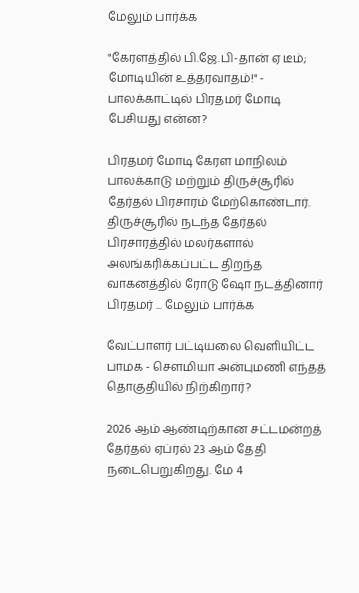மேலும் பார்க்க

"கேரளத்தில் பி.ஜே.பி-தான் ஏ டீம்; மோடியின் உத்தரவாதம்!" - பாலக்காட்டில் பிரதமர் மோடி பேசியது என்ன?

பிரதமர் மோடி கேரள மாநிலம் பாலக்காடு மற்றும் திருச்சூரில் தேர்தல் பிரசாரம் மேற்கொண்டார். திருச்சூரில் நடந்த தேர்தல் பிரசாரத்தில் மலர்களால் அலங்கரிக்கப்பட்ட திறந்த வாகனத்தில் ரோடு ஷோ நடத்தினார் பிரதமர் ... மேலும் பார்க்க

வேட்பாளர் பட்டியலை வெளியிட்ட பாமக - செளமியா அன்புமணி எந்தத் தொகுதியில் நிற்கிறார்?

2026 ஆம் ஆண்டிற்கான சட்டமன்றத் தேர்தல் ஏப்ரல் 23 ஆம் தேதி நடைபெறுகிறது. மே 4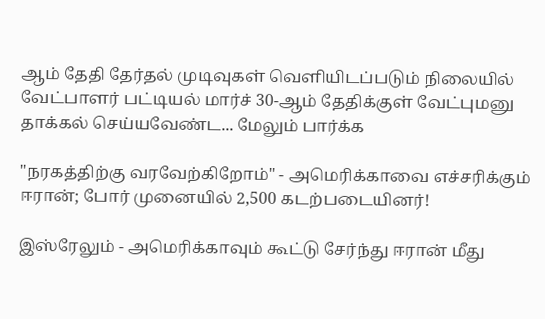ஆம் தேதி தேர்தல் முடிவுகள் வெளியிடப்படும் நிலையில் வேட்பாளர் பட்டியல் மார்ச் 30-ஆம் தேதிக்குள் வேட்புமனு தாக்கல் செய்யவேண்ட... மேலும் பார்க்க

"நரகத்திற்கு வரவேற்கிறோம்" - அமெரிக்காவை எச்சரிக்கும் ஈரான்; போர் முனையில் 2,500 கடற்படையினர்!

இஸ்ரேலும் - அமெரிக்காவும் கூட்டு சேர்ந்து ஈரான் மீது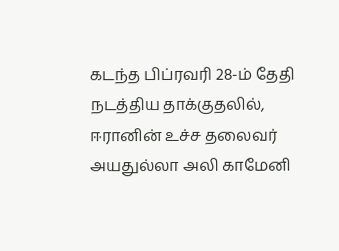கடந்த பிப்ரவரி 28-ம் தேதி நடத்திய தாக்குதலில், ஈரானின் உச்ச தலைவர் அயதுல்லா அலி காமேனி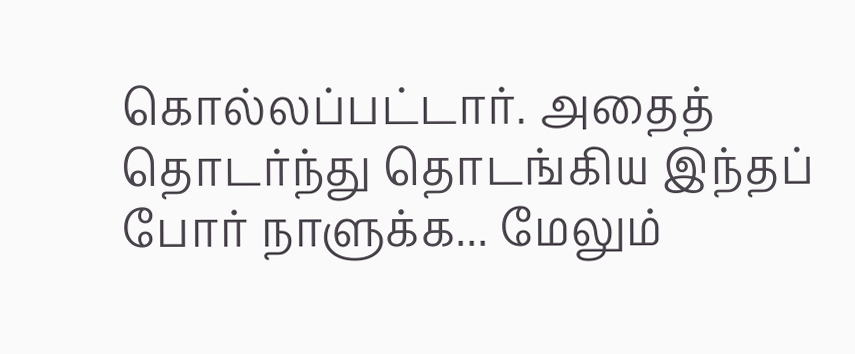கொல்லப்பட்டார். அதைத் தொடர்ந்து தொடங்கிய இந்தப் போர் நாளுக்க... மேலும்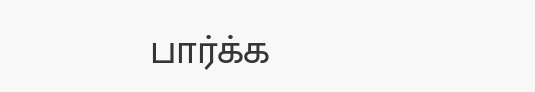பார்க்க